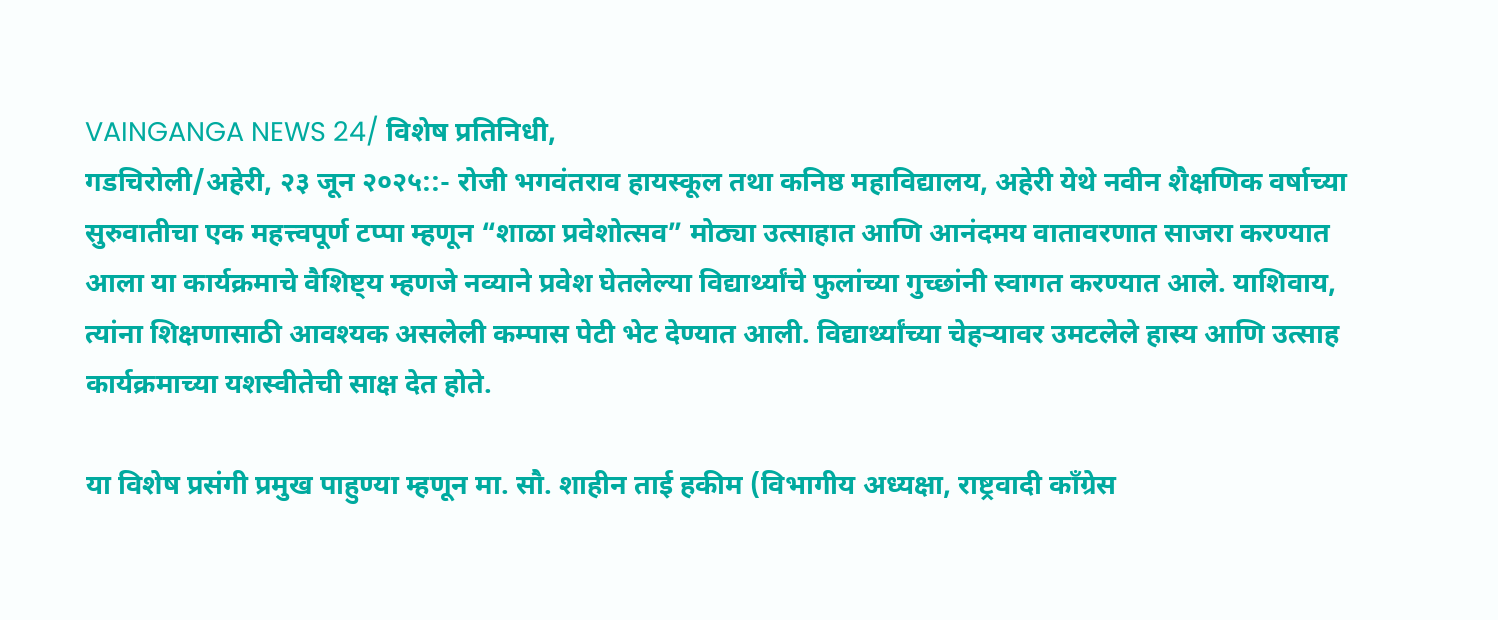VAINGANGA NEWS 24/ विशेष प्रतिनिधी,
गडचिरोली/अहेरी, २३ जून २०२५::- रोजी भगवंतराव हायस्कूल तथा कनिष्ठ महाविद्यालय, अहेरी येथे नवीन शैक्षणिक वर्षाच्या सुरुवातीचा एक महत्त्वपूर्ण टप्पा म्हणून “शाळा प्रवेशोत्सव” मोठ्या उत्साहात आणि आनंदमय वातावरणात साजरा करण्यात आला या कार्यक्रमाचे वैशिष्ट्य म्हणजे नव्याने प्रवेश घेतलेल्या विद्यार्थ्यांचे फुलांच्या गुच्छांनी स्वागत करण्यात आले. याशिवाय, त्यांना शिक्षणासाठी आवश्यक असलेली कम्पास पेटी भेट देण्यात आली. विद्यार्थ्यांच्या चेहऱ्यावर उमटलेले हास्य आणि उत्साह कार्यक्रमाच्या यशस्वीतेची साक्ष देत होते.

या विशेष प्रसंगी प्रमुख पाहुण्या म्हणून मा. सौ. शाहीन ताई हकीम (विभागीय अध्यक्षा, राष्ट्रवादी काँग्रेस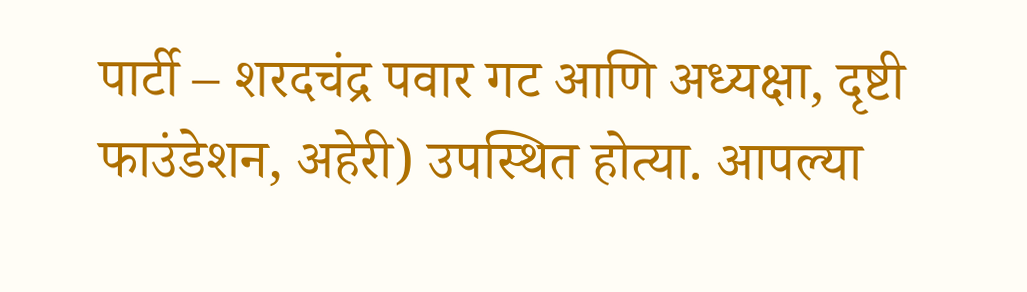पार्टी – शरदचंद्र पवार गट आणि अध्यक्षा, दृष्टी फाउंडेशन, अहेरी) उपस्थित होत्या. आपल्या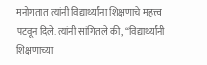मनोगतात त्यांनी विद्यार्थ्यांना शिक्षणाचे महत्त्व पटवून दिले. त्यांनी सांगितले की, “विद्यार्थ्यांनी शिक्षणाच्या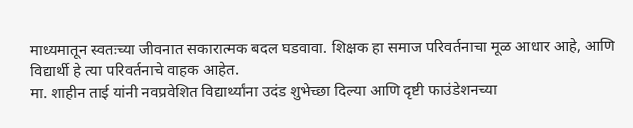माध्यमातून स्वतःच्या जीवनात सकारात्मक बदल घडवावा. शिक्षक हा समाज परिवर्तनाचा मूळ आधार आहे, आणि विद्यार्थी हे त्या परिवर्तनाचे वाहक आहेत.
मा. शाहीन ताई यांनी नवप्रवेशित विद्यार्थ्यांना उदंड शुभेच्छा दिल्या आणि दृष्टी फाउंडेशनच्या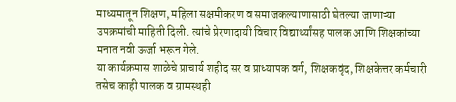माध्यमातून शिक्षण, महिला सक्षमीकरण व समाजकल्याणासाठी घेतल्या जाणाऱ्या उपक्रमांची माहिती दिली. त्यांचे प्रेरणादायी विचार विद्यार्थ्यांसह पालक आणि शिक्षकांच्या मनात नवी ऊर्जा भरून गेले.
या कार्यक्रमास शाळेचे प्राचार्य शहीद सर व प्राध्यापक वर्ग, शिक्षकवृंद, शिक्षकेत्तर कर्मचारी तसेच काही पालक व ग्रामस्थही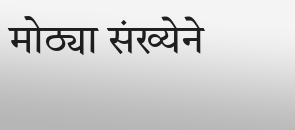मोठ्या संख्येने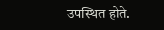उपस्थित होते.